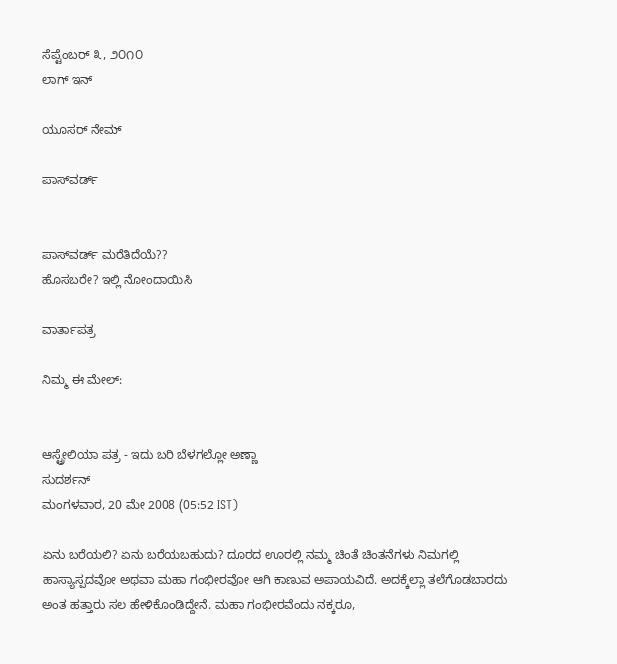ಸೆಪ್ಟೆಂಬರ್ ೩, ೨೦೧೦
ಲಾಗ್ ಇನ್

ಯೂಸರ್ ನೇಮ್

ಪಾಸ್‌ವರ್ಡ್


ಪಾಸ್‌ವರ್ಡ್ ಮರೆತಿದೆಯೆ??
ಹೊಸಬರೇ? ಇಲ್ಲಿ ನೋಂದಾಯಿಸಿ

ವಾರ್ತಾಪತ್ರ

ನಿಮ್ಮ ಈ ಮೇಲ್:


ಆಸ್ಟ್ರೇಲಿಯಾ ಪತ್ರ - ಇದು ಬರಿ ಬೆಳಗಲ್ಲೋ ಅಣ್ಣಾ
ಸುದರ್ಶನ್
ಮಂಗಳವಾರ, 20 ಮೇ 2008 (05:52 IST)

ಏನು ಬರೆಯಲಿ? ಏನು ಬರೆಯಬಹುದು? ದೂರದ ಊರಲ್ಲಿ ನಮ್ಮ ಚಿಂತೆ ಚಿಂತನೆಗಳು ನಿಮಗಲ್ಲಿ ಹಾಸ್ಯಾಸ್ಪದವೋ ಅಥವಾ ಮಹಾ ಗಂಭೀರವೋ ಆಗಿ ಕಾಣುವ ಅಪಾಯವಿದೆ. ಅದಕ್ಕೆಲ್ಲಾ ತಲೆಗೊಡಬಾರದು ಅಂತ ಹತ್ತಾರು ಸಲ ಹೇಳಿಕೊಂಡಿದ್ದೇನೆ. ಮಹಾ ಗಂಭೀರವೆಂದು ನಕ್ಕರೂ,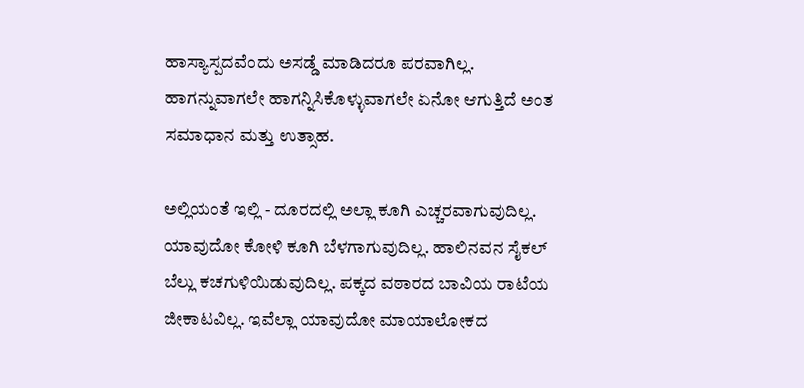ಹಾಸ್ಯಾಸ್ಪದವೆಂದು ಅಸಡ್ಡೆ ಮಾಡಿದರೂ ಪರವಾಗಿಲ್ಲ. ಹಾಗನ್ನುವಾಗಲೇ ಹಾಗನ್ನಿಸಿಕೊಳ್ಳುವಾಗಲೇ ಏನೋ ಆಗುತ್ತಿದೆ ಅಂತ ಸಮಾಧಾನ ಮತ್ತು ಉತ್ಸಾಹ.

ಅಲ್ಲಿಯಂತೆ ಇಲ್ಲಿ - ದೂರದಲ್ಲಿ ಅಲ್ಲಾ ಕೂಗಿ ಎಚ್ಚರವಾಗುವುದಿಲ್ಲ. ಯಾವುದೋ ಕೋಳಿ ಕೂಗಿ ಬೆಳಗಾಗುವುದಿಲ್ಲ. ಹಾಲಿನವನ ಸೈಕಲ್ ಬೆಲ್ಲು ಕಚಗುಳಿಯಿಡುವುದಿಲ್ಲ. ಪಕ್ಕದ ವಠಾರದ ಬಾವಿಯ ರಾಟೆಯ ಜೀಕಾಟವಿಲ್ಲ. ಇವೆಲ್ಲಾ ಯಾವುದೋ ಮಾಯಾಲೋಕದ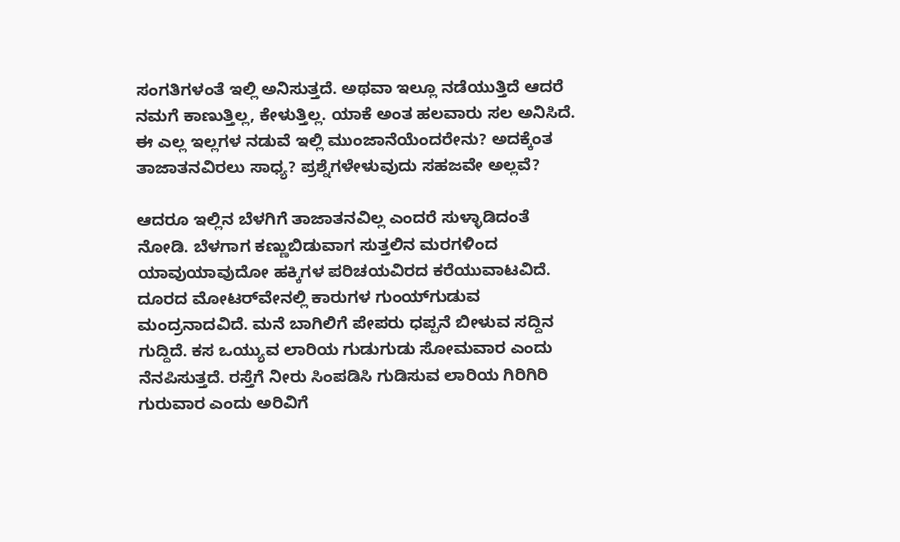ಸಂಗತಿಗಳಂತೆ ಇಲ್ಲಿ ಅನಿಸುತ್ತದೆ. ಅಥವಾ ಇಲ್ಲೂ ನಡೆಯುತ್ತಿದೆ ಆದರೆ ನಮಗೆ ಕಾಣುತ್ತಿಲ್ಲ, ಕೇಳುತ್ತಿಲ್ಲ. ಯಾಕೆ ಅಂತ ಹಲವಾರು ಸಲ ಅನಿಸಿದೆ. ಈ ಎಲ್ಲ ಇಲ್ಲಗಳ ನಡುವೆ ಇಲ್ಲಿ ಮುಂಜಾನೆಯೆಂದರೇನು? ಅದಕ್ಕೆಂತ ತಾಜಾತನವಿರಲು ಸಾಧ್ಯ? ಪ್ರಶ್ನೆಗಳೇಳುವುದು ಸಹಜವೇ ಅಲ್ಲವೆ?

ಆದರೂ ಇಲ್ಲಿನ ಬೆಳಗಿಗೆ ತಾಜಾತನವಿಲ್ಲ ಎಂದರೆ ಸುಳ್ಳಾಡಿದಂತೆ ನೋಡಿ. ಬೆಳಗಾಗ ಕಣ್ಣುಬಿಡುವಾಗ ಸುತ್ತಲಿನ ಮರಗಳಿಂದ ಯಾವುಯಾವುದೋ ಹಕ್ಕಿಗಳ ಪರಿಚಯವಿರದ ಕರೆಯುವಾಟವಿದೆ. ದೂರದ ಮೋಟರ್‌ವೇನಲ್ಲಿ ಕಾರುಗಳ ಗುಂಯ್‌ಗುಡುವ ಮಂದ್ರನಾದವಿದೆ. ಮನೆ ಬಾಗಿಲಿಗೆ ಪೇಪರು ಧಪ್ಪನೆ ಬೀಳುವ ಸದ್ದಿನ ಗುದ್ದಿದೆ. ಕಸ ಒಯ್ಯುವ ಲಾರಿಯ ಗುಡುಗುಡು ಸೋಮವಾರ ಎಂದು ನೆನಪಿಸುತ್ತದೆ. ರಸ್ತೆಗೆ ನೀರು ಸಿಂಪಡಿಸಿ ಗುಡಿಸುವ ಲಾರಿಯ ಗಿರಿಗಿರಿ ಗುರುವಾರ ಎಂದು ಅರಿವಿಗೆ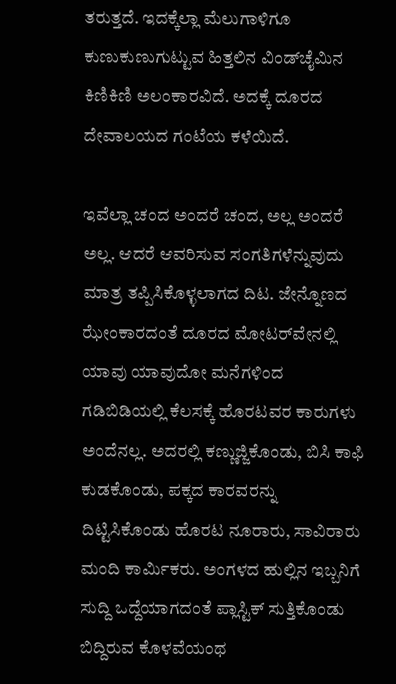ತರುತ್ತದೆ. ಇದಕ್ಕೆಲ್ಲಾ ಮೆಲುಗಾಳಿಗೂ ಕುಣುಕುಣುಗುಟ್ಟುವ ಹಿತ್ತಲಿನ ವಿಂಡ್‌ಚೈಮಿನ ಕಿಣಿಕಿಣಿ ಅಲಂಕಾರವಿದೆ. ಅದಕ್ಕೆ ದೂರದ ದೇವಾಲಯದ ಗಂಟೆಯ ಕಳೆಯಿದೆ.

ಇವೆಲ್ಲಾ ಚಂದ ಅಂದರೆ ಚಂದ, ಅಲ್ಲ ಅಂದರೆ ಅಲ್ಲ. ಆದರೆ ಆವರಿಸುವ ಸಂಗತಿಗಳೆನ್ನುವುದು ಮಾತ್ರ ತಪ್ಪಿಸಿಕೊಳ್ಳಲಾಗದ ದಿಟ. ಜೇನ್ನೊಣದ ಝೇಂಕಾರದಂತೆ ದೂರದ ಮೋಟರ್‌ವೇನಲ್ಲಿ ಯಾವು ಯಾವುದೋ ಮನೆಗಳಿಂದ ಗಡಿಬಿಡಿಯಲ್ಲಿ ಕೆಲಸಕ್ಕೆ ಹೊರಟವರ ಕಾರುಗಳು ಅಂದೆನಲ್ಲ. ಅದರಲ್ಲಿ ಕಣ್ಣುಜ್ಜಿಕೊಂಡು, ಬಿಸಿ ಕಾಫಿ ಕುಡಕೊಂಡು, ಪಕ್ಕದ ಕಾರವರನ್ನು ದಿಟ್ಟಿಸಿಕೊಂಡು ಹೊರಟ ನೂರಾರು, ಸಾವಿರಾರು ಮಂದಿ ಕಾರ್ಮಿಕರು. ಅಂಗಳದ ಹುಲ್ಲಿನ ಇಬ್ಬನಿಗೆ ಸುದ್ದಿ ಒದ್ದೆಯಾಗದಂತೆ ಪ್ಲಾಸ್ಟಿಕ್ ಸುತ್ತಿಕೊಂಡು ಬಿದ್ದಿರುವ ಕೊಳವೆಯಂಥ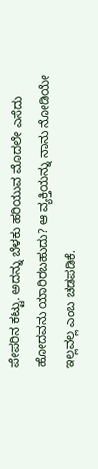ಪೇಪರಿನ ಕಟ್ಟು. ಅದನ್ನು ಬೆಳಕು ಹರಿಯುವ ಮೊದಲೇ ಎಸೆದು ಹೋದವನು ಯಾರಿರಬಹುದು? ಆ ವ್ಯಕ್ತಿಯನ್ನು ನಾನು ನೋಡಿಯೇ ಇಲ್ಲವಲ್ಲ ಎಂಬ ಚಡಪಡಿಕೆ.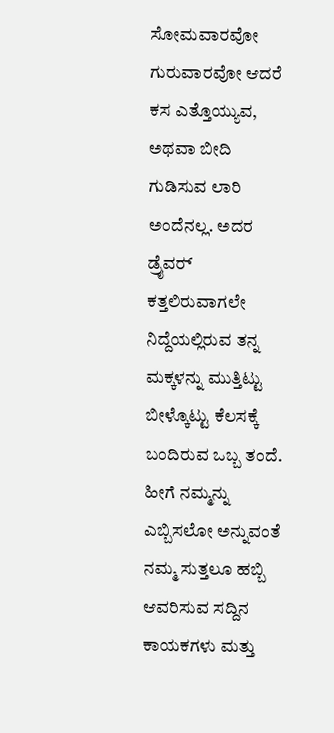ಸೋಮವಾರವೋ ಗುರುವಾರವೋ ಆದರೆ ಕಸ ಎತ್ತೊಯ್ಯುವ, ಅಥವಾ ಬೀದಿ ಗುಡಿಸುವ ಲಾರಿ ಅಂದೆನಲ್ಲ. ಅದರ ಡ್ರೈವರ್‍ ಕತ್ತಲಿರುವಾಗಲೇ ನಿದ್ದೆಯಲ್ಲಿರುವ ತನ್ನ ಮಕ್ಕಳನ್ನು ಮುತ್ತಿಟ್ಟು ಬೀಳ್ಕೊಟ್ಟು ಕೆಲಸಕ್ಕೆ ಬಂದಿರುವ ಒಬ್ಬ ತಂದೆ. ಹೀಗೆ ನಮ್ಮನ್ನು ಎಬ್ಬಿಸಲೋ ಅನ್ನುವಂತೆ ನಮ್ಮ ಸುತ್ತಲೂ ಹಬ್ಬಿ ಆವರಿಸುವ ಸದ್ದಿನ ಕಾಯಕಗಳು ಮತ್ತು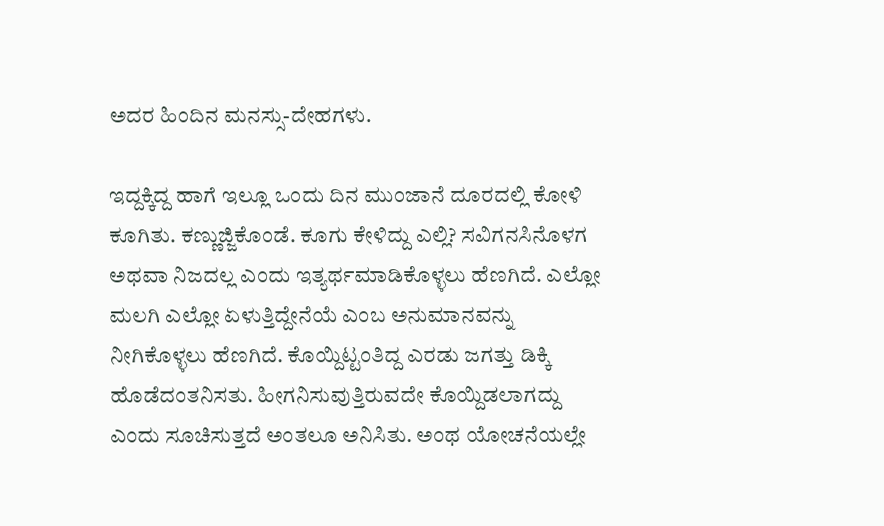ಅದರ ಹಿಂದಿನ ಮನಸ್ಸು-ದೇಹಗಳು.

ಇದ್ದಕ್ಕಿದ್ದ ಹಾಗೆ ಇಲ್ಲೂ ಒಂದು ದಿನ ಮುಂಜಾನೆ ದೂರದಲ್ಲಿ ಕೋಳಿ ಕೂಗಿತು. ಕಣ್ಣುಜ್ಜಿಕೊಂಡೆ. ಕೂಗು ಕೇಳಿದ್ದು ಎಲ್ಲಿ? ಸವಿಗನಸಿನೊಳಗ ಅಥವಾ ನಿಜದಲ್ಲ ಎಂದು ಇತ್ಯರ್ಥಮಾಡಿಕೊಳ್ಳಲು ಹೆಣಗಿದೆ. ಎಲ್ಲೋ ಮಲಗಿ ಎಲ್ಲೋ ಏಳುತ್ತಿದ್ದೇನೆಯೆ ಎಂಬ ಅನುಮಾನವನ್ನು ನೀಗಿಕೊಳ್ಳಲು ಹೆಣಗಿದೆ. ಕೊಯ್ದಿಟ್ಟಂತಿದ್ದ ಎರಡು ಜಗತ್ತು ಡಿಕ್ಕಿ ಹೊಡೆದಂತನಿಸತು. ಹೀಗನಿಸುವುತ್ತಿರುವದೇ ಕೊಯ್ದಿಡಲಾಗದ್ದು ಎಂದು ಸೂಚಿಸುತ್ತದೆ ಅಂತಲೂ ಅನಿಸಿತು. ಅಂಥ ಯೋಚನೆಯಲ್ಲೇ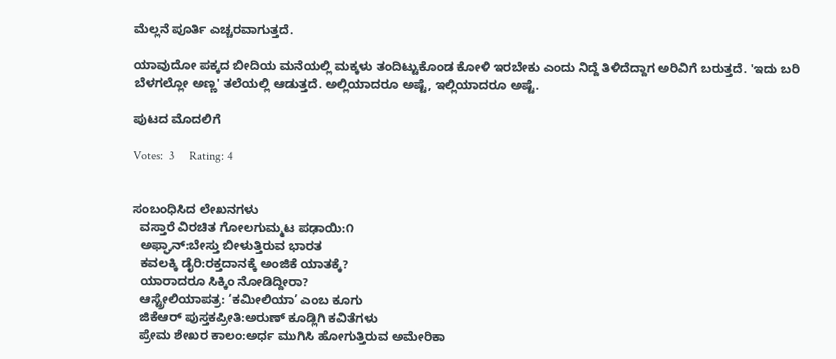ಮೆಲ್ಲನೆ ಪೂರ್ತಿ ಎಚ್ಚರವಾಗುತ್ತದೆ.

ಯಾವುದೋ ಪಕ್ಕದ ಬೀದಿಯ ಮನೆಯಲ್ಲಿ ಮಕ್ಕಳು ತಂದಿಟ್ಟುಕೊಂಡ ಕೋಳಿ ಇರಬೇಕು ಎಂದು ನಿದ್ದೆ ತಿಳಿದೆದ್ದಾಗ ಅರಿವಿಗೆ ಬರುತ್ತದೆ. 'ಇದು ಬರಿ ಬೆಳಗಲ್ಲೋ ಅಣ್ಣ' ತಲೆಯಲ್ಲಿ ಆಡುತ್ತದೆ. ಅಲ್ಲಿಯಾದರೂ ಅಷ್ಟೆ, ಇಲ್ಲಿಯಾದರೂ ಅಷ್ಟೆ.

ಪುಟದ ಮೊದಲಿಗೆ

Votes:  3     Rating: 4


ಸಂಬಂಧಿಸಿದ ಲೇಖನಗಳು
  ವಸ್ತಾರೆ ವಿರಚಿತ ಗೋಲಗುಮ್ಮಟ ಪಢಾಯಿ:೧
  ಅಫ್ಘಾನ್:ಬೇಸ್ತು ಬೀಳುತ್ತಿರುವ ಭಾರತ
  ಕವಲಕ್ಕಿ ಡೈರಿ:ರಕ್ತದಾನಕ್ಕೆ ಅಂಜಿಕೆ ಯಾತಕ್ಕೆ?
  ಯಾರಾದರೂ ಸಿಕ್ಕಿಂ ನೋಡಿದ್ದೀರಾ?
  ಆಸ್ಟ್ರೇಲಿಯಾಪತ್ರ: ‘ಕಮೀಲಿಯಾ’ ಎಂಬ ಕೂಗು
  ಜಿಕೆಆರ್ ಪುಸ್ತಕಪ್ರೀತಿ:ಅರುಣ್ ಕೂಡ್ಲಿಗಿ ಕವಿತೆಗಳು
  ಪ್ರೇಮ ಶೇಖರ ಕಾಲಂ:ಅರ್ಧ ಮುಗಿಸಿ ಹೋಗುತ್ತಿರುವ ಅಮೇರಿಕಾ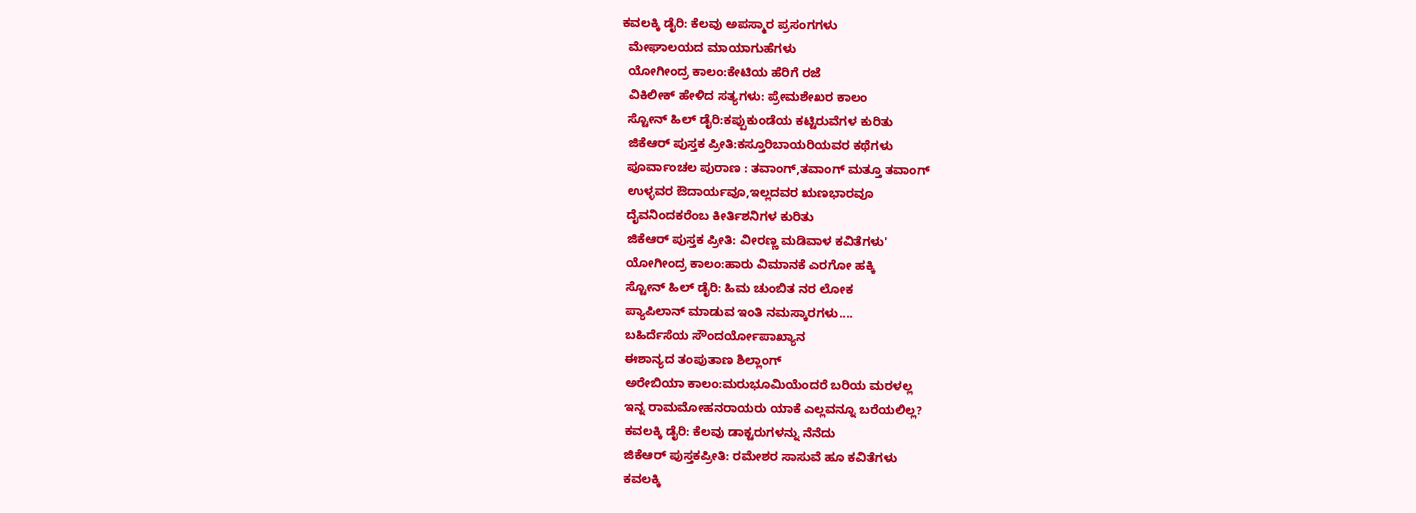ಕವಲಕ್ಕಿ ಡೈರಿ: ಕೆಲವು ಅಪಸ್ಮಾರ ಪ್ರಸಂಗಗಳು
  ಮೇಘಾಲಯದ ಮಾಯಾಗುಹೆಗಳು
  ಯೋಗೀಂದ್ರ ಕಾಲಂ:ಕೇಟಿಯ ಹೆರಿಗೆ ರಜೆ
  ವಿಕಿಲೀಕ್ ಹೇಳಿದ ಸತ್ಯಗಳು: ಪ್ರೇಮಶೇಖರ ಕಾಲಂ
  ಸ್ಟೋನ್ ಹಿಲ್ ಡೈರಿ:ಕಪ್ಪುಕುಂಡೆಯ ಕಟ್ಟಿರುವೆಗಳ ಕುರಿತು
  ಜಿಕೆಆರ್ ಪುಸ್ತಕ ಪ್ರೀತಿ:ಕಸ್ತೂರಿಬಾಯರಿಯವರ ಕಥೆಗಳು
  ಪೂರ್ವಾಂಚಲ ಪುರಾಣ : ತವಾಂಗ್,ತವಾಂಗ್ ಮತ್ತೂ ತವಾಂಗ್
  ಉಳ್ಳವರ ಔದಾರ್ಯವೂ,ಇಲ್ಲದವರ ಋಣಭಾರವೂ
  ದೈವನಿಂದಕರೆಂಬ ಕೀರ್ತಿಶನಿಗಳ ಕುರಿತು
  ಜಿಕೆಆರ್ ಪುಸ್ತಕ ಪ್ರೀತಿ: ವೀರಣ್ಣ ಮಡಿವಾಳ ಕವಿತೆಗಳು'
  ಯೋಗೀಂದ್ರ ಕಾಲಂ:ಹಾರು ವಿಮಾನಕೆ ಎರಗೋ ಹಕ್ಕಿ
  ಸ್ಟೋನ್ ಹಿಲ್ ಡೈರಿ: ಹಿಮ ಚುಂಬಿತ ನರ ಲೋಕ
  ಪ್ಯಾಪಿಲಾನ್ ಮಾಡುವ ಇಂತಿ ನಮಸ್ಕಾರಗಳು....
  ಬಹಿರ್ದೆಸೆಯ ಸೌಂದರ್ಯೋಪಾಖ್ಯಾನ
  ಈಶಾನ್ಯದ ತಂಪುತಾಣ ಶಿಲ್ಲಾಂಗ್
  ಅರೇಬಿಯಾ ಕಾಲಂ:ಮರುಭೂಮಿಯೆಂದರೆ ಬರಿಯ ಮರಳಲ್ಲ
  ಇನ್ನ ರಾಮಮೋಹನರಾಯರು ಯಾಕೆ ಎಲ್ಲವನ್ನೂ ಬರೆಯಲಿಲ್ಲ?
  ಕವಲಕ್ಕಿ ಡೈರಿ: ಕೆಲವು ಡಾಕ್ಟರುಗಳನ್ನು ನೆನೆದು
  ಜಿಕೆಆರ್ ಪುಸ್ತಕಪ್ರೀತಿ: ರಮೇಶರ ಸಾಸುವೆ ಹೂ ಕವಿತೆಗಳು
  ಕವಲಕ್ಕಿ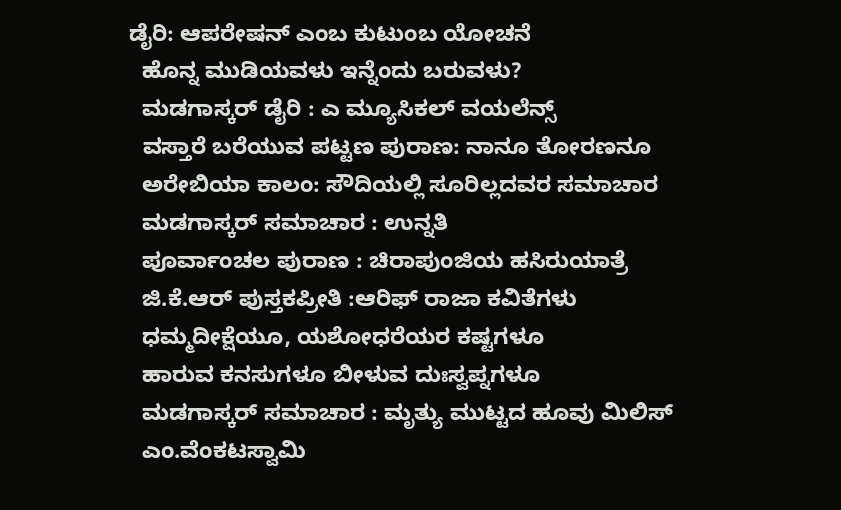ಡೈರಿ: ಆಪರೇಷನ್ ಎಂಬ ಕುಟುಂಬ ಯೋಚನೆ
  ಹೊನ್ನ ಮುಡಿಯವಳು ಇನ್ನೆಂದು ಬರುವಳು?
  ಮಡಗಾಸ್ಕರ್ ಡೈರಿ : ಎ ಮ್ಯೂಸಿಕಲ್ ವಯಲೆನ್ಸ್
  ವಸ್ತಾರೆ ಬರೆಯುವ ಪಟ್ಟಣ ಪುರಾಣ: ನಾನೂ ತೋರಣನೂ
  ಅರೇಬಿಯಾ ಕಾಲಂ: ಸೌದಿಯಲ್ಲಿ ಸೂರಿಲ್ಲದವರ ಸಮಾಚಾರ
  ಮಡಗಾಸ್ಕರ್ ಸಮಾಚಾರ : ಉನ್ನತಿ
  ಪೂರ್ವಾಂಚಲ ಪುರಾಣ : ಚಿರಾಪುಂಜಿಯ ಹಸಿರುಯಾತ್ರೆ
  ಜಿ.ಕೆ.ಆರ್ ಪುಸ್ತಕಪ್ರೀತಿ :ಆರಿಫ್ ರಾಜಾ ಕವಿತೆಗಳು
  ಧಮ್ಮದೀಕ್ಷೆಯೂ, ಯಶೋಧರೆಯರ ಕಷ್ಟಗಳೂ
  ಹಾರುವ ಕನಸುಗಳೂ ಬೀಳುವ ದುಃಸ್ವಪ್ನಗಳೂ
  ಮಡಗಾಸ್ಕರ್ ಸಮಾಚಾರ : ಮೃತ್ಯು ಮುಟ್ಟದ ಹೂವು ಮಿಲಿಸ್
  ಎಂ.ವೆಂಕಟಸ್ವಾಮಿ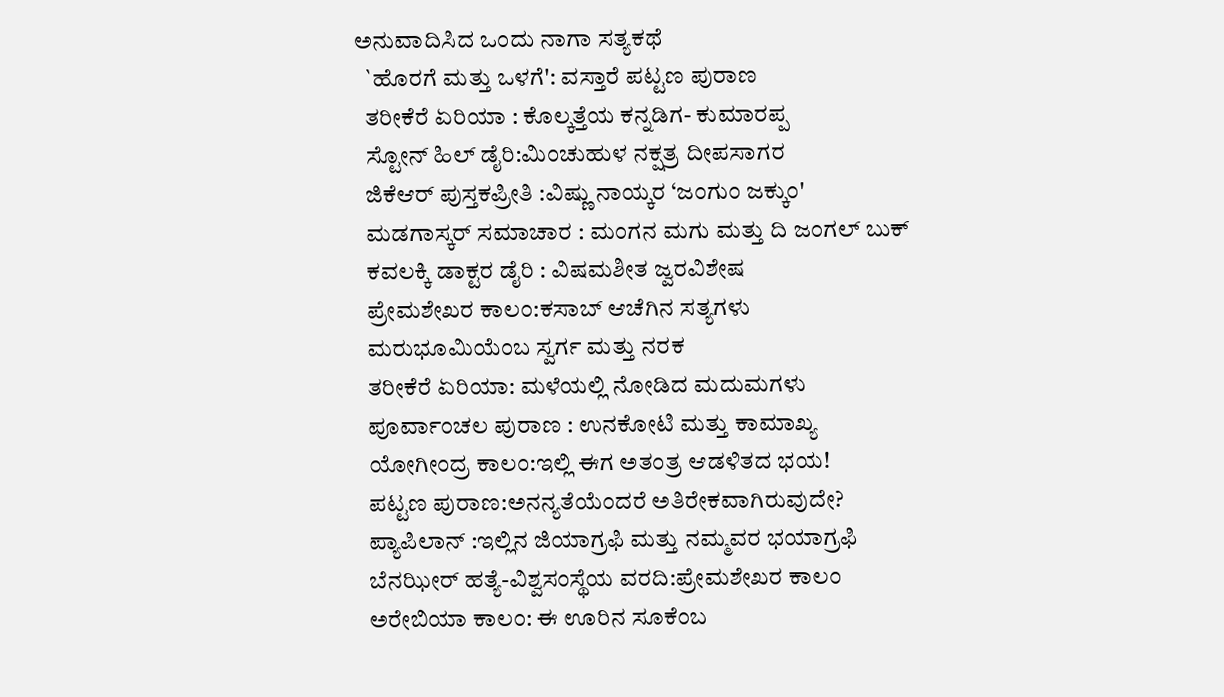ಅನುವಾದಿಸಿದ ಒಂದು ನಾಗಾ ಸತ್ಯಕಥೆ
  `ಹೊರಗೆ ಮತ್ತು ಒಳಗೆ': ವಸ್ತಾರೆ ಪಟ್ಟಣ ಪುರಾಣ
  ತರೀಕೆರೆ ಏರಿಯಾ : ಕೊಲ್ಕತ್ತೆಯ ಕನ್ನಡಿಗ- ಕುಮಾರಪ್ಪ
  ಸ್ಟೋನ್ ಹಿಲ್ ಡೈರಿ:ಮಿಂಚುಹುಳ ನಕ್ಷತ್ರ ದೀಪಸಾಗರ
  ಜಿಕೆಆರ್ ಪುಸ್ತಕಪ್ರೀತಿ :ವಿಷ್ಣು ನಾಯ್ಕರ ‘ಜಂಗುಂ ಜಕ್ಕುಂ'
  ಮಡಗಾಸ್ಕರ್ ಸಮಾಚಾರ : ಮಂಗನ ಮಗು ಮತ್ತು ದಿ ಜಂಗಲ್ ಬುಕ್
  ಕವಲಕ್ಕಿ ಡಾಕ್ಟರ ಡೈರಿ : ವಿಷಮಶೀತ ಜ್ವರವಿಶೇಷ
  ಪ್ರೇಮಶೇಖರ ಕಾಲಂ:ಕಸಾಬ್ ಆಚೆಗಿನ ಸತ್ಯಗಳು
  ಮರುಭೂಮಿಯೆಂಬ ಸ್ವರ್ಗ ಮತ್ತು ನರಕ
  ತರೀಕೆರೆ ಏರಿಯಾ: ಮಳೆಯಲ್ಲಿ ನೋಡಿದ ಮದುಮಗಳು
  ಪೂರ್ವಾಂಚಲ ಪುರಾಣ : ಉನಕೋಟಿ ಮತ್ತು ಕಾಮಾಖ್ಯ
  ಯೋಗೀಂದ್ರ ಕಾಲಂ:ಇಲ್ಲಿ ಈಗ ಅತಂತ್ರ ಆಡಳಿತದ ಭಯ!
  ಪಟ್ಟಣ ಪುರಾಣ:ಅನನ್ಯತೆಯೆಂದರೆ ಅತಿರೇಕವಾಗಿರುವುದೇ?
  ಪ್ಯಾಪಿಲಾನ್ :ಇಲ್ಲಿನ ಜಿಯಾಗ್ರಫಿ ಮತ್ತು ನಮ್ಮವರ ಭಯಾಗ್ರಫಿ
  ಬೆನಝೀರ್ ಹತ್ಯೆ-ವಿಶ್ವಸಂಸ್ಥೆಯ ವರದಿ:ಪ್ರೇಮಶೇಖರ ಕಾಲಂ
  ಅರೇಬಿಯಾ ಕಾಲಂ: ಈ ಊರಿನ ಸೂಕೆಂಬ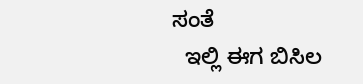ಸಂತೆ
  ಇಲ್ಲಿ ಈಗ ಬಿಸಿಲ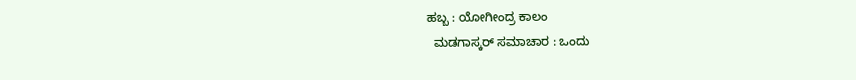ಹಬ್ಬ : ಯೋಗೀಂದ್ರ ಕಾಲಂ
  ಮಡಗಾಸ್ಕರ್ ಸಮಾಚಾರ : ಒಂದು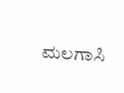ಮಲಗಾಸಿ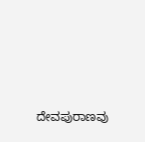ದೇವಪುರಾಣವು